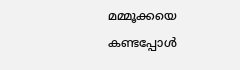മമ്മൂക്കയെ കണ്ടപ്പോള്‍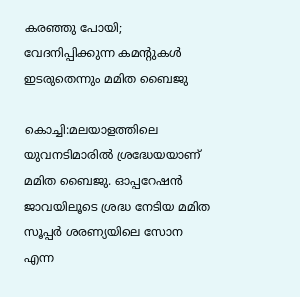കരഞ്ഞു പോയി; വേദനിപ്പിക്കുന്ന കമന്റുകള്‍ ഇടരുതെന്നും മമിത ബൈജു

കൊച്ചി:മലയാളത്തിലെ യുവനടിമാരില്‍ ശ്രദ്ധേയയാണ് മമിത ബൈജു. ഓപ്പറേഷന്‍ ജാവയിലൂടെ ശ്രദ്ധ നേടിയ മമിത സൂപ്പര്‍ ശരണ്യയിലെ സോന എന്ന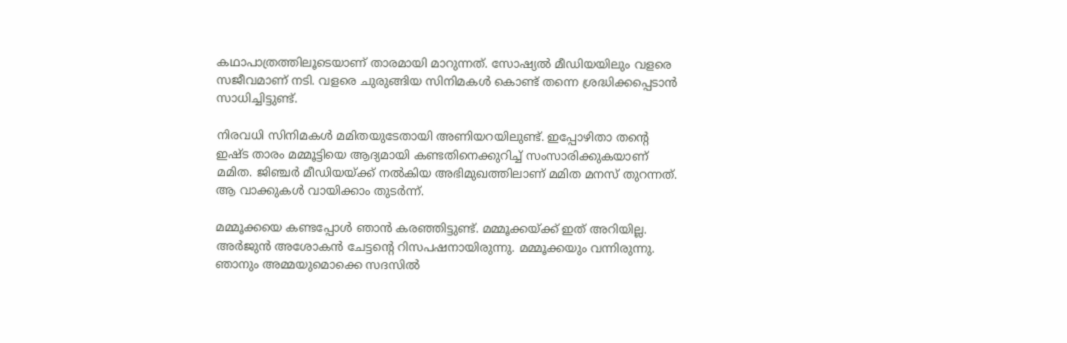കഥാപാത്രത്തിലൂടെയാണ് താരമായി മാറുന്നത്. സോഷ്യല്‍ മീഡിയയിലും വളരെ സജീവമാണ് നടി. വളരെ ചുരുങ്ങിയ സിനിമകള്‍ കൊണ്ട് തന്നെ ശ്രദ്ധിക്കപ്പെടാന്‍ സാധിച്ചിട്ടുണ്ട്.

നിരവധി സിനിമകള്‍ മമിതയുടേതായി അണിയറയിലുണ്ട്. ഇപ്പോഴിതാ തന്റെ ഇഷ്ട താരം മമ്മൂട്ടിയെ ആദ്യമായി കണ്ടതിനെക്കുറിച്ച് സംസാരിക്കുകയാണ് മമിത. ജിഞ്ചര്‍ മീഡിയയ്ക്ക് നല്‍കിയ അഭിമുഖത്തിലാണ് മമിത മനസ് തുറന്നത്. ആ വാക്കുകള്‍ വായിക്കാം തുടര്‍ന്ന്.

മമ്മൂക്കയെ കണ്ടപ്പോള്‍ ഞാന്‍ കരഞ്ഞിട്ടുണ്ട്. മമ്മൂക്കയ്ക്ക് ഇത് അറിയില്ല. അര്‍ജുന്‍ അശോകന്‍ ചേട്ടന്റെ റിസപഷനായിരുന്നു. മമ്മൂക്കയും വന്നിരുന്നു. ഞാനും അമ്മയുമൊക്കെ സദസില്‍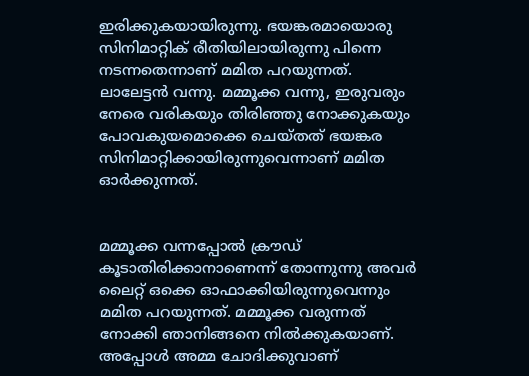ഇരിക്കുകയായിരുന്നു. ഭയങ്കരമായൊരു സിനിമാറ്റിക് രീതിയിലായിരുന്നു പിന്നെ നടന്നതെന്നാണ് മമിത പറയുന്നത്. ലാലേട്ടന്‍ വന്നു. മമ്മൂക്ക വന്നു, ഇരുവരും നേരെ വരികയും തിരിഞ്ഞു നോക്കുകയും പോവകുയമൊക്കെ ചെയ്തത് ഭയങ്കര സിനിമാറ്റിക്കായിരുന്നുവെന്നാണ് മമിത ഓർക്കുന്നത്.


മമ്മൂക്ക വന്നപ്പോല്‍ ക്രൗഡ് കൂടാതിരിക്കാനാണെന്ന് തോന്നുന്നു അവര്‍ ലൈറ്റ് ഒക്കെ ഓഫാക്കിയിരുന്നുവെന്നും മമിത പറയുന്നത്. മമ്മൂക്ക വരുന്നത് നോക്കി ഞാനിങ്ങനെ നില്‍ക്കുകയാണ്. അപ്പോള്‍ അമ്മ ചോദിക്കുവാണ്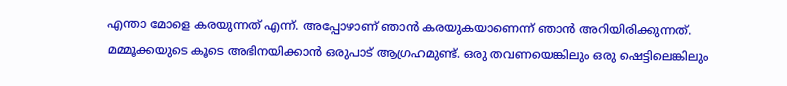എന്താ മോളെ കരയുന്നത് എന്ന്. അപ്പോഴാണ് ഞാന്‍ കരയുകയാണെന്ന് ഞാന്‍ അറിയിരിക്കുന്നത്. മമ്മൂക്കയുടെ കൂടെ അഭിനയിക്കാന്‍ ഒരുപാട് ആഗ്രഹമുണ്ട്. ഒരു തവണയെങ്കിലും ഒരു ഷെട്ടിലെങ്കിലും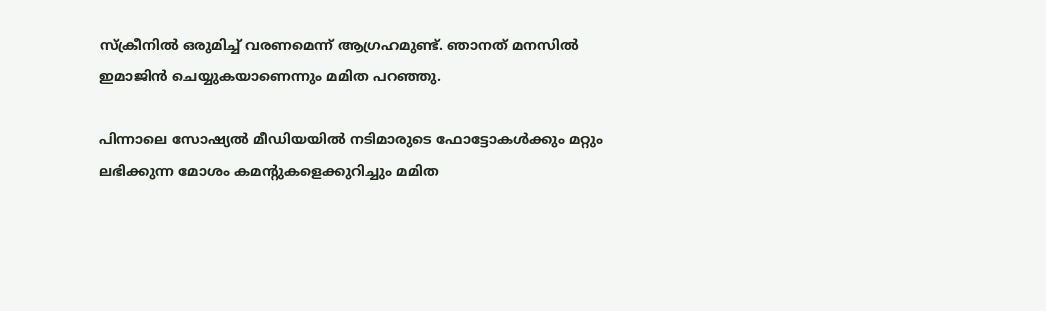സ്‌ക്രീനില്‍ ഒരുമിച്ച് വരണമെന്ന് ആഗ്രഹമുണ്ട്. ഞാനത് മനസില്‍ ഇമാജിന്‍ ചെയ്യുകയാണെന്നും മമിത പറഞ്ഞു.

പിന്നാലെ സോഷ്യല്‍ മീഡിയയില്‍ നടിമാരുടെ ഫോട്ടോകള്‍ക്കും മറ്റും ലഭിക്കുന്ന മോശം കമന്റുകളെക്കുറിച്ചും മമിത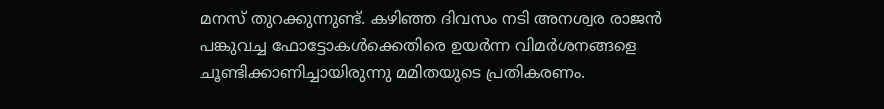മനസ് തുറക്കുന്നുണ്ട്. കഴിഞ്ഞ ദിവസം നടി അനശ്വര രാജന്‍ പങ്കുവച്ച ഫോട്ടോകള്‍ക്കെതിരെ ഉയർന്ന വിമർശനങ്ങളെ ചൂണ്ടിക്കാണിച്ചായിരുന്നു മമിതയുടെ പ്രതികരണം.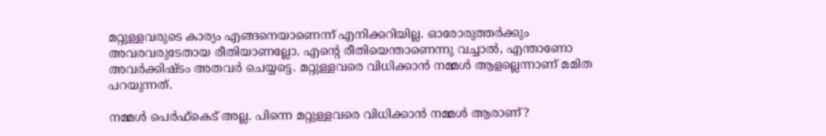മറ്റുള്ളവരുടെ കാര്യം എങ്ങനെയാണെന്ന് എനിക്കറിയില്ല. ഓരോരുത്തര്‍ക്കും അവരവരുടേതായ രീതിയാണല്ലോ. എന്റെ രീതിയെന്താണെന്നു വച്ചാല്‍, എന്താണോ അവര്‍ക്കിഷ്ടം അതവര്‍ ചെയ്യട്ടെ. മറ്റുള്ളവരെ വിധിക്കാന്‍ നമ്മള്‍ ആളല്ലെന്നാണ് മമിത പറയുന്നത്.

നമ്മള്‍ പെര്‍ഫ്‌കെട് അല്ല. പിന്നെ മറ്റുള്ളവരെ വിധിക്കാന്‍ നമ്മള്‍ ആരാണ്?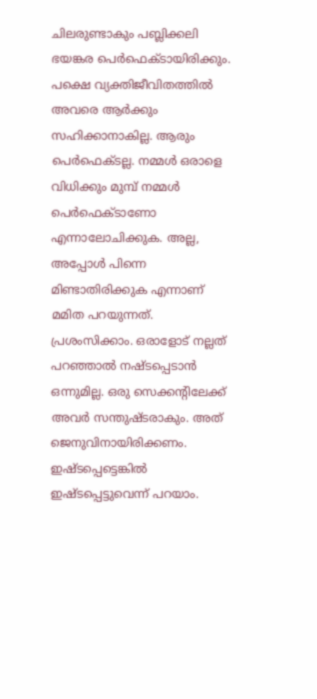ചിലരുണ്ടാകും പബ്ലിക്കലി ഭയങ്കര പെര്‍ഫെക്ടായിരിക്കും. പക്ഷെ വ്യക്തിജീവിതത്തില്‍ അവരെ ആര്‍ക്കും സഹിക്കാനാകില്ല. ആരും പെര്‍ഫെക്ടല്ല. നമ്മള്‍ ഒരാളെ വിധിക്കും മുമ്പ് നമ്മള്‍ പെര്‍ഫെക്ടാണോ എന്നാലോചിക്കുക. അല്ല, അപ്പോള്‍ പിന്നെ മിണ്ടാതിരിക്കുക എന്നാണ് മമിത പറയുന്നത്.
പ്രശംസിക്കാം. ഒരാളോട് നല്ലത് പറഞ്ഞാല്‍ നഷ്ടപ്പെടാന്‍ ഒന്നുമില്ല. ഒരു സെക്കന്റിലേക്ക് അവര്‍ സന്തുഷ്ടരാകും. അത് ജെനുവിനായിരിക്കണം. ഇഷ്ടപ്പെട്ടെങ്കില്‍ ഇഷ്ടപ്പെട്ടുവെന്ന് പറയാം.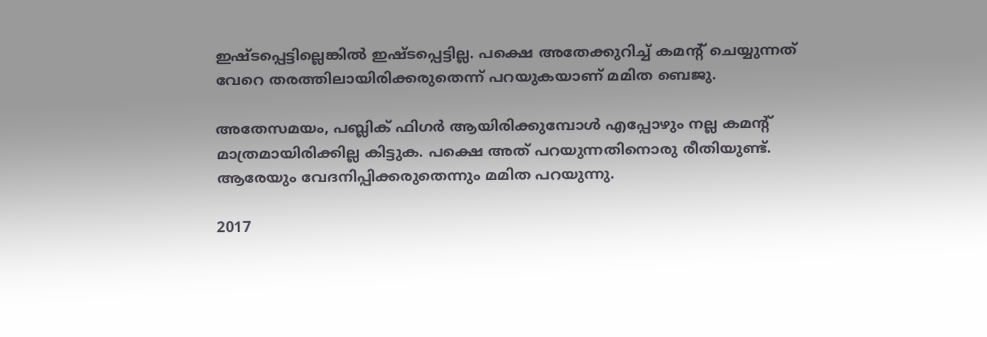ഇഷ്ടപ്പെട്ടില്ലെങ്കില്‍ ഇഷ്ടപ്പെട്ടില്ല. പക്ഷെ അതേക്കുറിച്ച് കമന്റ് ചെയ്യുന്നത് വേറെ തരത്തിലായിരിക്കരുതെന്ന് പറയുകയാണ് മമിത ബെജു.

അതേസമയം, പബ്ലിക് ഫിഗര്‍ ആയിരിക്കുമ്പോള്‍ എപ്പോഴും നല്ല കമന്റ് മാത്രമായിരിക്കില്ല കിട്ടുക. പക്ഷെ അത് പറയുന്നതിനൊരു രീതിയുണ്ട്. ആരേയും വേദനിപ്പിക്കരുതെന്നും മമിത പറയുന്നു.

2017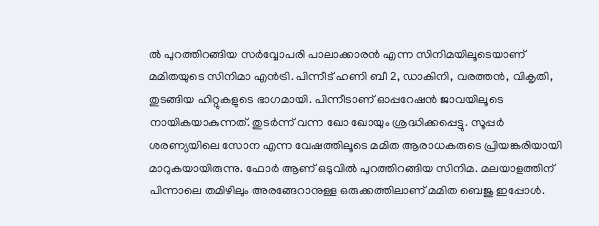ല്‍ പുറത്തിറങ്ങിയ സര്‍വ്വോപരി പാലാക്കാരന്‍ എന്ന സിനിമയിലൂടെയാണ് മമിതയുടെ സിനിമാ എന്‍ട്രി. പിന്നീട് ഹണി ബീ 2, ഡാകിനി, വരത്തന്‍, വികൃതി, തുടങ്ങിയ ഹിറ്റുകളുടെ ഭാഗമായി. പിന്നീടാണ് ഓപ്പറേഷന്‍ ജാവയിലൂടെ നായികയാകുന്നത്. തുടര്‍ന്ന് വന്ന ഖോ ഖോയും ശ്രദ്ധിക്കപ്പെട്ടു. സൂപ്പര്‍ ശരണ്യയിലെ സോന എന്ന വേഷത്തിലൂടെ മമിത ആരാധകരുടെ പ്രിയങ്കരിയായി മാറുകയായിരുന്നു. ഫോര്‍ ആണ് ഒടുവില്‍ പുറത്തിറങ്ങിയ സിനിമ. മലയാളത്തിന് പിന്നാലെ തമിഴിലും അരങ്ങേറാനുള്ള ഒരുക്കത്തിലാണ് മമിത ബെജു ഇപ്പോള്‍.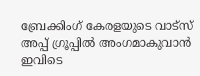ബ്രേക്കിംഗ് കേരളയുടെ വാട്സ് അപ്പ് ഗ്രൂപ്പിൽ അംഗമാകുവാൻ ഇവിടെ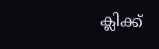ക്ലിക്ക്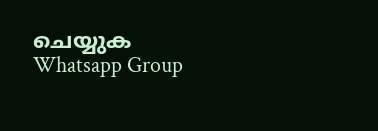ചെയ്യുക Whatsapp Group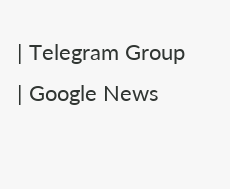| Telegram Group | Google News